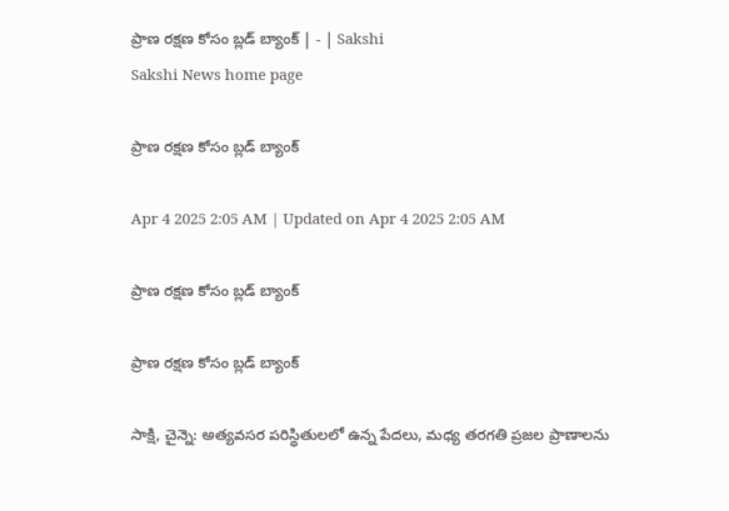ప్రాణ రక్షణ కోసం బ్లడ్‌ బ్యాంక్‌ | - | Sakshi
Sakshi News home page

ప్రాణ రక్షణ కోసం బ్లడ్‌ బ్యాంక్‌

Apr 4 2025 2:05 AM | Updated on Apr 4 2025 2:05 AM

ప్రాణ రక్షణ కోసం బ్లడ్‌ బ్యాంక్‌

ప్రాణ రక్షణ కోసం బ్లడ్‌ బ్యాంక్‌

సాక్షి, చైన్నె: అత్యవసర పరిస్థితులలో ఉన్న పేదలు, మధ్య తరగతి ప్రజల ప్రాణాలను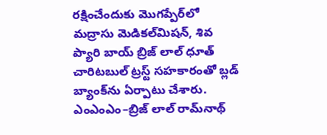రక్షించేందుకు మొగప్పేర్‌లో మద్రాసు మెడికల్‌మిషన్‌, శివ ప్యారి బాయ్‌ బ్రిజ్‌ లాల్‌ ధూత్‌ చారిటబుల్‌ ట్రస్ట్‌ సహకారంతో బ్లడ్‌ బ్యాంక్‌ను ఏర్పాటు చేశారు. ఎంఎంఎం–బ్రిజ్‌ లాల్‌ రామ్‌నాథ్‌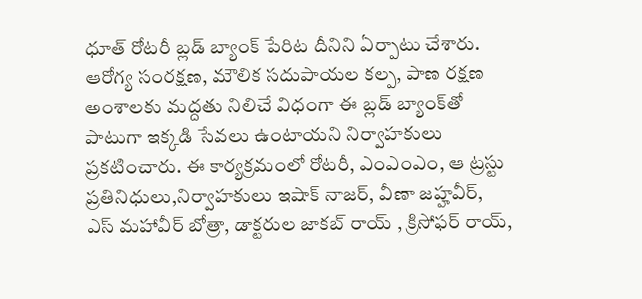ధూత్‌ రోటరీ బ్లడ్‌ బ్యాంక్‌ పేరిట దీనిని ఏర్పాటు చేశారు. ఆరోగ్య సంరక్షణ, మౌలిక సదుపాయల కల్ప, పాణ రక్షణ అంశాలకు మద్దతు నిలిచే విధంగా ఈ బ్లడ్‌ బ్యాంక్‌తో పాటుగా ఇక్కడి సేవలు ఉంటాయని నిర్వాహకులు ప్రకటించారు. ఈ కార్యక్రమంలో రోటరీ, ఎంఎంఎం, ఆ ట్రస్టు ప్రతినిధులు,నిర్వాహకులు ఇషాక్‌ నాజర్‌, వీణా జహ్హవీర్‌, ఎస్‌ మహావీర్‌ బోత్రా, డాక్టరుల జాకబ్‌ రాయ్‌ , క్రిసోఫర్‌ రాయ్‌,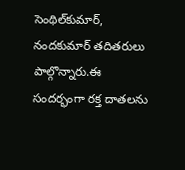సెంథిల్‌కుమార్‌, నందకుమార్‌ తదితరులు పాల్గొన్నారు.ఈ సందర్భంగా రక్త దాతలను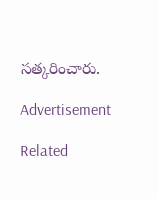సత్కరించారు.

Advertisement

Related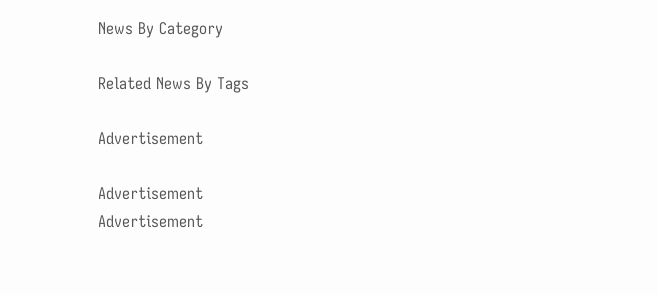News By Category

Related News By Tags

Advertisement

Advertisement
Advertisement